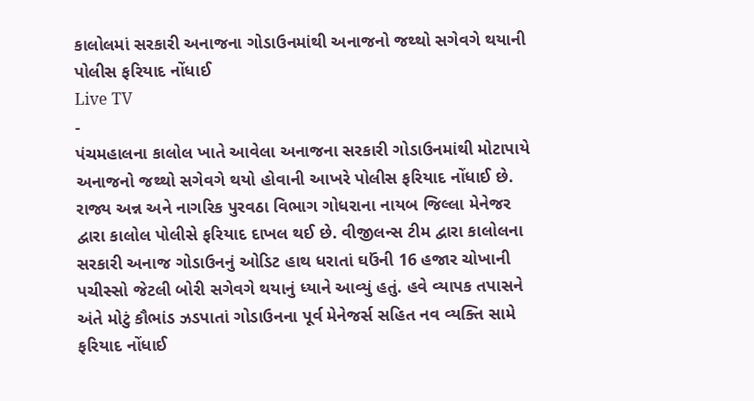કાલોલમાં સરકારી અનાજના ગોડાઉનમાંથી અનાજનો જથ્થો સગેવગે થયાની પોલીસ ફરિયાદ નોંધાઈ
Live TV
-
પંચમહાલના કાલોલ ખાતે આવેલા અનાજના સરકારી ગોડાઉનમાંથી મોટાપાયે અનાજનો જથ્થો સગેવગે થયો હોવાની આખરે પોલીસ ફરિયાદ નોંધાઈ છે. રાજ્ય અન્ન અને નાગરિક પુરવઠા વિભાગ ગોધરાના નાયબ જિલ્લા મેનેજર દ્વારા કાલોલ પોલીસે ફરિયાદ દાખલ થઈ છે. વીજીલન્સ ટીમ દ્વારા કાલોલના સરકારી અનાજ ગોડાઉનનું ઓડિટ હાથ ધરાતાં ઘઉંની 16 હજાર ચોખાની પચીસ્સો જેટલી બોરી સગેવગે થયાનું ધ્યાને આવ્યું હતું. હવે વ્યાપક તપાસને અંતે મોટું કૌભાંડ ઝડપાતાં ગોડાઉનના પૂર્વ મેનેજર્સ સહિત નવ વ્યક્તિ સામે ફરિયાદ નોંધાઈ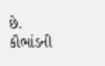છે. કૌભાંડની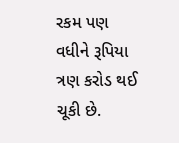રકમ પણ વધીને રૂપિયા ત્રણ કરોડ થઈ ચૂકી છે.